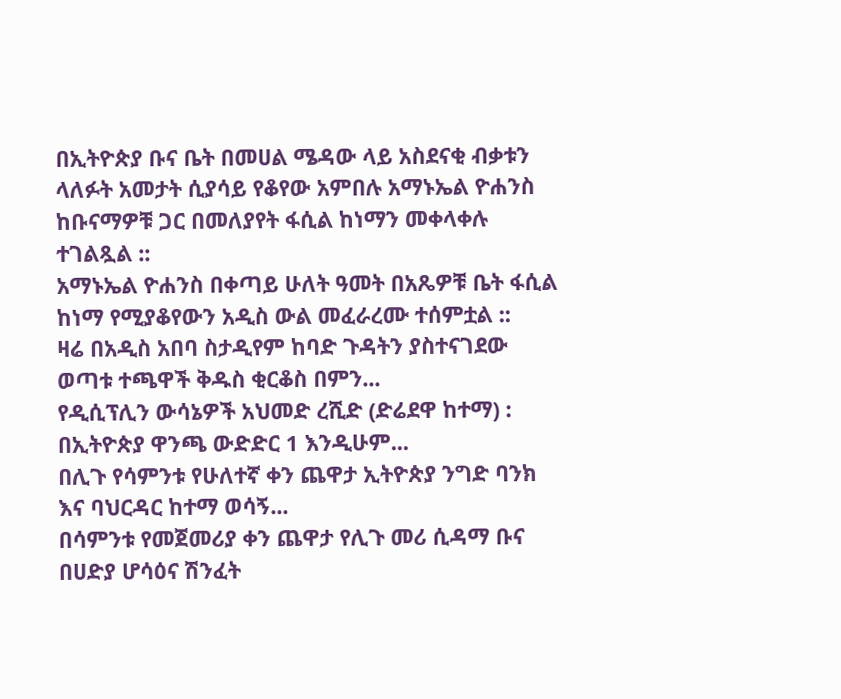በኢትዮጵያ ቡና ቤት በመሀል ሜዳው ላይ አስደናቂ ብቃቱን ላለፉት አመታት ሲያሳይ የቆየው አምበሉ አማኑኤል ዮሐንስ ከቡናማዎቹ ጋር በመለያየት ፋሲል ከነማን መቀላቀሉ ተገልጿል ::
አማኑኤል ዮሐንስ በቀጣይ ሁለት ዓመት በአጼዎቹ ቤት ፋሲል ከነማ የሚያቆየውን አዲስ ውል መፈራረሙ ተሰምቷል ::
ዛሬ በአዲስ አበባ ስታዲየም ከባድ ጉዳትን ያስተናገደው ወጣቱ ተጫዋች ቅዱስ ቂርቆስ በምን...
የዲሲፕሊን ውሳኔዎች አህመድ ረሺድ (ድሬደዋ ከተማ) : በኢትዮጵያ ዋንጫ ውድድር 1 እንዲሁም...
በሊጉ የሳምንቱ የሁለተኛ ቀን ጨዋታ ኢትዮጵያ ንግድ ባንክ እና ባህርዳር ከተማ ወሳኝ...
በሳምንቱ የመጀመሪያ ቀን ጨዋታ የሊጉ መሪ ሲዳማ ቡና በሀድያ ሆሳዕና ሽንፈት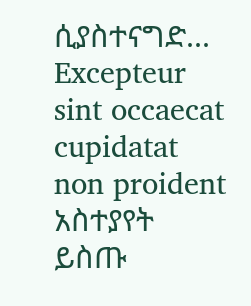ሲያስተናግድ...
Excepteur sint occaecat cupidatat non proident
አስተያየት ይስጡ